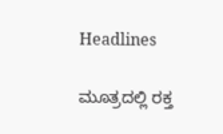Headlines

ಮೂತ್ರದಲ್ಲಿ ರಕ್ತ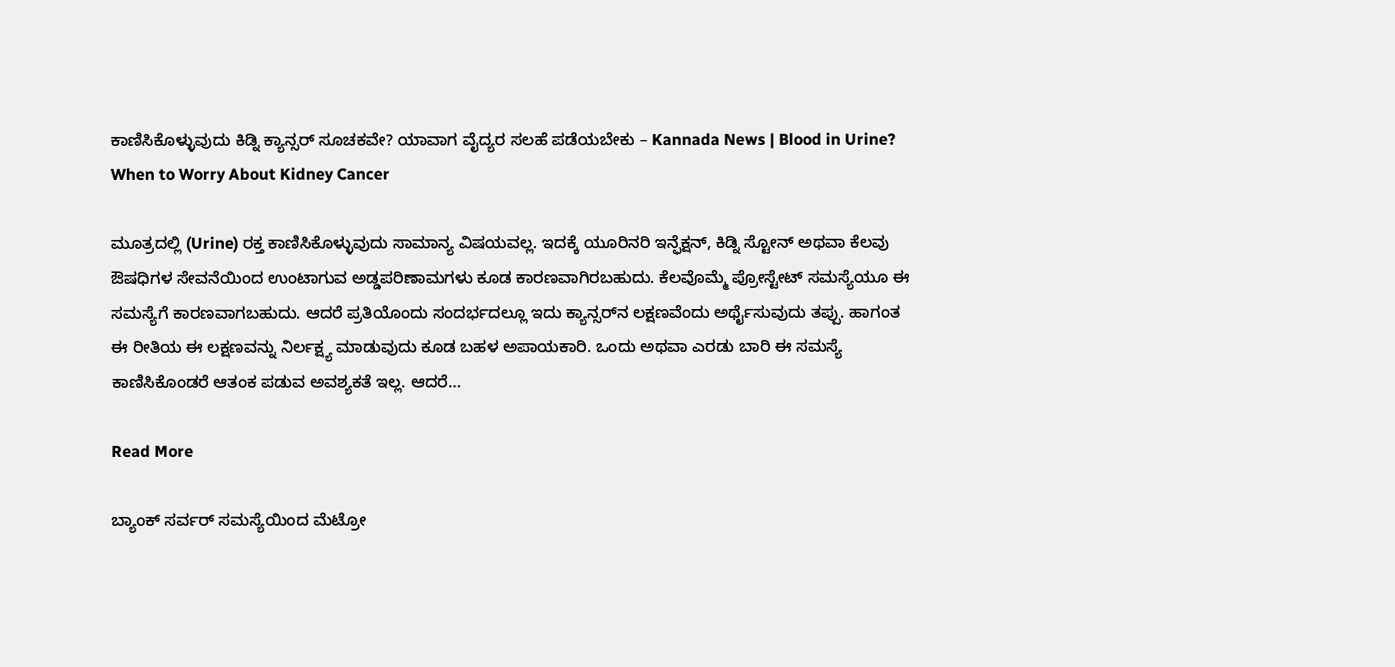ಕಾಣಿಸಿಕೊಳ್ಳುವುದು ಕಿಡ್ನಿ ಕ್ಯಾನ್ಸರ್ ಸೂಚಕವೇ? ಯಾವಾಗ ವೈದ್ಯರ ಸಲಹೆ ಪಡೆಯಬೇಕು – Kannada News | Blood in Urine? When to Worry About Kidney Cancer

ಮೂತ್ರದಲ್ಲಿ (Urine) ರಕ್ತ ಕಾಣಿಸಿಕೊಳ್ಳುವುದು ಸಾಮಾನ್ಯ ವಿಷಯವಲ್ಲ. ಇದಕ್ಕೆ ಯೂರಿನರಿ ಇನ್ಫೆಕ್ಷನ್, ಕಿಡ್ನಿ ಸ್ಟೋನ್ ಅಥವಾ ಕೆಲವು ಔಷಧಿಗಳ ಸೇವನೆಯಿಂದ ಉಂಟಾಗುವ ಅಡ್ಡಪರಿಣಾಮಗಳು ಕೂಡ ಕಾರಣವಾಗಿರಬಹುದು. ಕೆಲವೊಮ್ಮೆ ಪ್ರೋಸ್ಟೇಟ್ ಸಮಸ್ಯೆಯೂ ಈ ಸಮಸ್ಯೆಗೆ ಕಾರಣವಾಗಬಹುದು. ಆದರೆ ಪ್ರತಿಯೊಂದು ಸಂದರ್ಭದಲ್ಲೂ ಇದು ಕ್ಯಾನ್ಸರ್‌ನ ಲಕ್ಷಣವೆಂದು ಅರ್ಥೈಸುವುದು ತಪ್ಪು. ಹಾಗಂತ ಈ ರೀತಿಯ ಈ ಲಕ್ಷಣವನ್ನು ನಿರ್ಲಕ್ಷ್ಯ ಮಾಡುವುದು ಕೂಡ ಬಹಳ ಅಪಾಯಕಾರಿ. ಒಂದು ಅಥವಾ ಎರಡು ಬಾರಿ ಈ ಸಮಸ್ಯೆ ಕಾಣಿಸಿಕೊಂಡರೆ ಆತಂಕ ಪಡುವ ಅವಶ್ಯಕತೆ ಇಲ್ಲ. ಆದರೆ…

Read More

ಬ್ಯಾಂಕ್ ಸರ್ವರ್ ಸಮಸ್ಯೆಯಿಂದ ಮೆಟ್ರೋ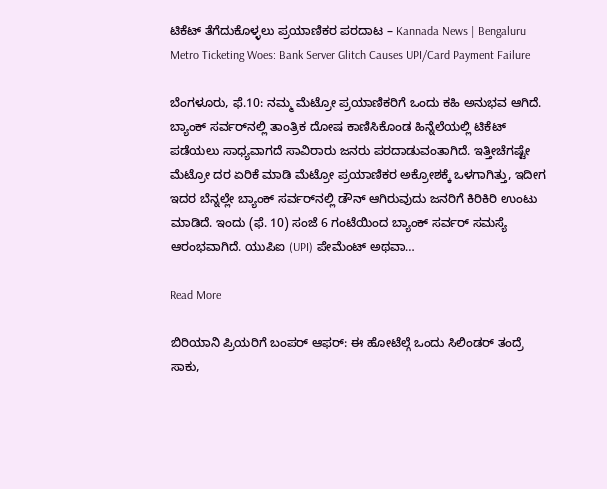ಟಿಕೆಟ್ ತೆಗೆದುಕೊಳ್ಳಲು ಪ್ರಯಾಣಿಕರ ಪರದಾಟ – Kannada News | Bengaluru Metro Ticketing Woes: Bank Server Glitch Causes UPI/Card Payment Failure

ಬೆಂಗಳೂರು, ಫೆ.10: ನಮ್ಮ ಮೆಟ್ರೋ ಪ್ರಯಾಣಿಕರಿಗೆ ಒಂದು ಕಹಿ ಅನುಭವ ಆಗಿದೆ. ಬ್ಯಾಂಕ್ ಸರ್ವರ್‌ನಲ್ಲಿ ತಾಂತ್ರಿಕ ದೋಷ ಕಾಣಿಸಿಕೊಂಡ ಹಿನ್ನೆಲೆಯಲ್ಲಿ ಟಿಕೆಟ್ ಪಡೆಯಲು ಸಾಧ್ಯವಾಗದೆ ಸಾವಿರಾರು ಜನರು ಪರದಾಡುವಂತಾಗಿದೆ. ಇತ್ತೀಚೆಗಷ್ಟೇ ಮೆಟ್ರೋ ದರ ಏರಿಕೆ ಮಾಡಿ ಮೆಟ್ರೋ ಪ್ರಯಾಣಿಕರ ಅಕ್ರೋಶಕ್ಕೆ ಒಳಗಾಗಿತ್ತು, ಇದೀಗ ಇದರ ಬೆನ್ನಲ್ಲೇ ಬ್ಯಾಂಕ್ ಸರ್ವರ್‌ನಲ್ಲಿ ಡೌನ್ ಆಗಿರುವುದು ಜನರಿಗೆ ಕಿರಿಕಿರಿ ಉಂಟು ಮಾಡಿದೆ. ಇಂದು (ಫೆ. 10) ಸಂಜೆ 6 ಗಂಟೆಯಿಂದ ಬ್ಯಾಂಕ್ ಸರ್ವರ್ ಸಮಸ್ಯೆ ಆರಂಭವಾಗಿದೆ. ಯುಪಿಐ (UPI) ಪೇಮೆಂಟ್ ಅಥವಾ…

Read More

ಬಿರಿಯಾನಿ ಪ್ರಿಯರಿಗೆ ಬಂಪರ್ ಆಫರ್: ಈ ಹೋಟೆಲ್ಗೆ ಒಂದು ಸಿಲಿಂಡರ್ ತಂದ್ರೆ ಸಾಕು,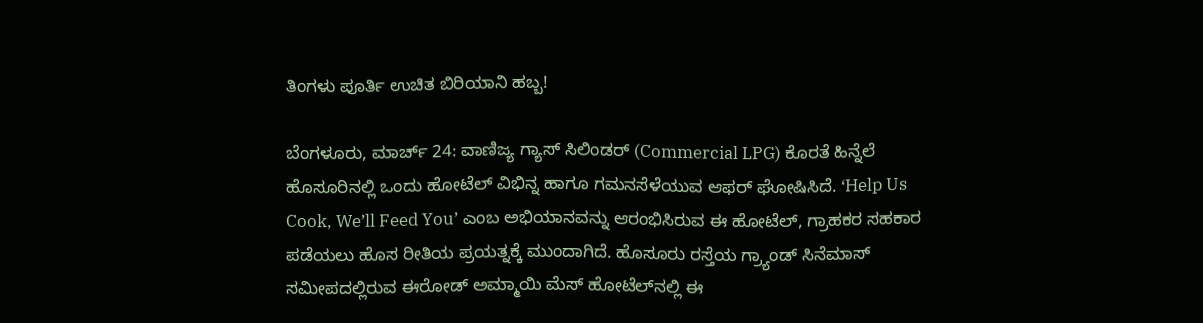ತಿಂಗಳು ಪೂರ್ತಿ ಉಚಿತ ಬಿರಿಯಾನಿ ಹಬ್ಬ!

ಬೆಂಗಳೂರು, ಮಾರ್ಚ್ 24: ವಾಣಿಜ್ಯ ಗ್ಯಾಸ್ ಸಿಲಿಂಡರ್ (Commercial LPG) ಕೊರತೆ ಹಿನ್ನೆಲೆ ಹೊಸೂರಿನಲ್ಲಿ ಒಂದು ಹೋಟೆಲ್ ವಿಭಿನ್ನ ಹಾಗೂ ಗಮನಸೆಳೆಯುವ ಆಫರ್ ಘೋಷಿಸಿದೆ. ‘Help Us Cook, We’ll Feed You’ ಎಂಬ ಅಭಿಯಾನವನ್ನು ಆರಂಭಿಸಿರುವ ಈ ಹೋಟೆಲ್, ಗ್ರಾಹಕರ ಸಹಕಾರ ಪಡೆಯಲು ಹೊಸ ರೀತಿಯ ಪ್ರಯತ್ನಕ್ಕೆ ಮುಂದಾಗಿದೆ. ಹೊಸೂರು ರಸ್ತೆಯ ಗ್ರ್ಯಾಂಡ್ ಸಿನೆಮಾಸ್ ಸಮೀಪದಲ್ಲಿರುವ ಈರೋಡ್ ಅಮ್ಮಾಯಿ ಮೆಸ್ ಹೋಟೆಲ್‌ನಲ್ಲಿ ಈ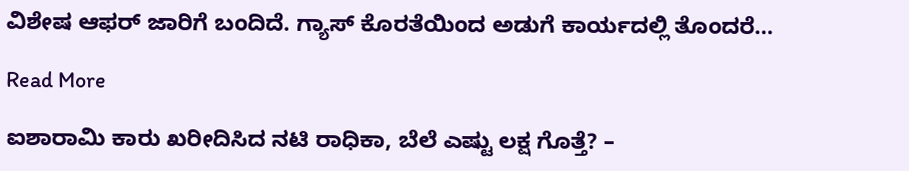ವಿಶೇಷ ಆಫರ್ ಜಾರಿಗೆ ಬಂದಿದೆ. ಗ್ಯಾಸ್ ಕೊರತೆಯಿಂದ ಅಡುಗೆ ಕಾರ್ಯದಲ್ಲಿ ತೊಂದರೆ…

Read More

ಐಶಾರಾಮಿ ಕಾರು ಖರೀದಿಸಿದ ನಟಿ ರಾಧಿಕಾ, ಬೆಲೆ ಎಷ್ಟು ಲಕ್ಷ ಗೊತ್ತೆ? –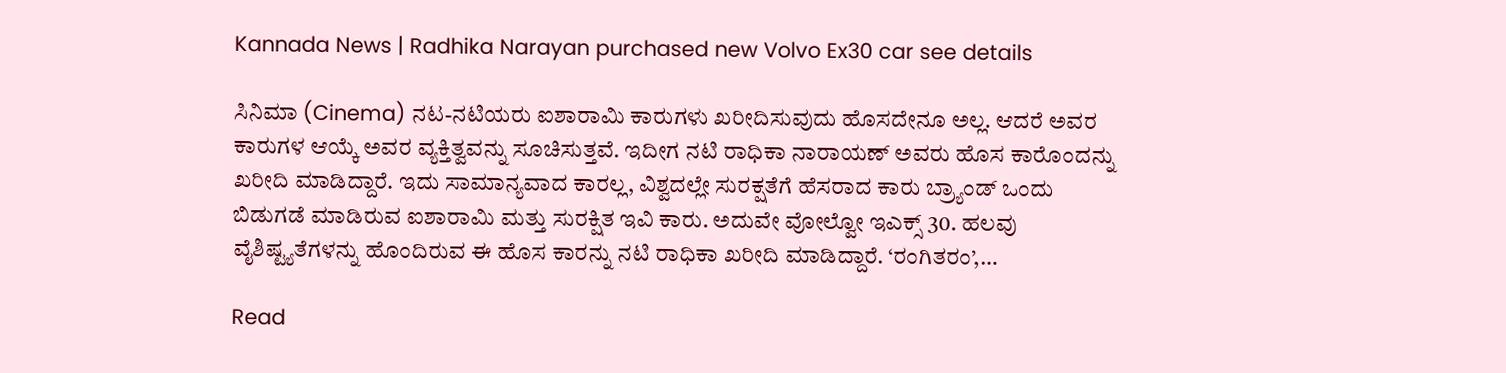Kannada News | Radhika Narayan purchased new Volvo Ex30 car see details

ಸಿನಿಮಾ (Cinema) ನಟ-ನಟಿಯರು ಐಶಾರಾಮಿ ಕಾರುಗಳು ಖರೀದಿಸುವುದು ಹೊಸದೇನೂ ಅಲ್ಲ. ಆದರೆ ಅವರ ಕಾರುಗಳ ಆಯ್ಕೆ ಅವರ ವ್ಯಕ್ತಿತ್ವವನ್ನು ಸೂಚಿಸುತ್ತವೆ. ಇದೀಗ ನಟಿ ರಾಧಿಕಾ ನಾರಾಯಣ್ ಅವರು ಹೊಸ ಕಾರೊಂದನ್ನು ಖರೀದಿ ಮಾಡಿದ್ದಾರೆ. ಇದು ಸಾಮಾನ್ಯವಾದ ಕಾರಲ್ಲ, ವಿಶ್ವದಲ್ಲೇ ಸುರಕ್ಷತೆಗೆ ಹೆಸರಾದ ಕಾರು ಬ್ರ್ಯಾಂಡ್ ಒಂದು ಬಿಡುಗಡೆ ಮಾಡಿರುವ ಐಶಾರಾಮಿ ಮತ್ತು ಸುರಕ್ಷಿತ ಇವಿ ಕಾರು. ಅದುವೇ ವೋಲ್ವೋ ಇಎಕ್ಸ್ 30. ಹಲವು ವೈಶಿಷ್ಟ್ಯತೆಗಳನ್ನು ಹೊಂದಿರುವ ಈ ಹೊಸ ಕಾರನ್ನು ನಟಿ ರಾಧಿಕಾ ಖರೀದಿ ಮಾಡಿದ್ದಾರೆ. ‘ರಂಗಿತರಂ’,…

Read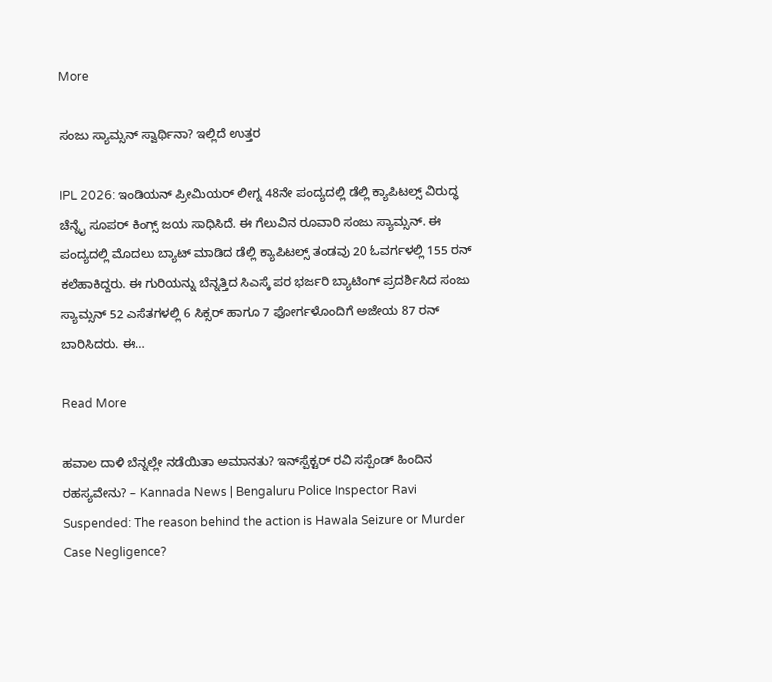More

ಸಂಜು ಸ್ಯಾಮ್ಸನ್ ಸ್ವಾರ್ಥಿನಾ? ಇಲ್ಲಿದೆ ಉತ್ತರ

IPL 2026: ಇಂಡಿಯನ್ ಪ್ರೀಮಿಯರ್ ಲೀಗ್ನ 48ನೇ ಪಂದ್ಯದಲ್ಲಿ ಡೆಲ್ಲಿ ಕ್ಯಾಪಿಟಲ್ಸ್ ವಿರುದ್ಧ ಚೆನ್ನೈ ಸೂಪರ್ ಕಿಂಗ್ಸ್ ಜಯ ಸಾಧಿಸಿದೆ. ಈ ಗೆಲುವಿನ ರೂವಾರಿ ಸಂಜು ಸ್ಯಾಮ್ಸನ್. ಈ ಪಂದ್ಯದಲ್ಲಿ ಮೊದಲು ಬ್ಯಾಟ್ ಮಾಡಿದ ಡೆಲ್ಲಿ ಕ್ಯಾಪಿಟಲ್ಸ್ ತಂಡವು 20 ಓವರ್ಗಳಲ್ಲಿ 155 ರನ್ ಕಲೆಹಾಕಿದ್ದರು. ಈ ಗುರಿಯನ್ನು ಬೆನ್ನತ್ತಿದ ಸಿಎಸ್ಕೆ ಪರ ಭರ್ಜರಿ ಬ್ಯಾಟಿಂಗ್ ಪ್ರದರ್ಶಿಸಿದ ಸಂಜು ಸ್ಯಾಮ್ಸನ್ 52 ಎಸೆತಗಳಲ್ಲಿ 6 ಸಿಕ್ಸರ್ ಹಾಗೂ 7 ಫೋರ್ಗಳೊಂದಿಗೆ ಅಜೇಯ 87 ರನ್ ಬಾರಿಸಿದರು. ಈ…

Read More

ಹವಾಲ ದಾಳಿ ಬೆನ್ನಲ್ಲೇ ನಡೆಯಿತಾ ಅಮಾನತು? ಇನ್‌ಸ್ಪೆಕ್ಟ‌ರ್ ರವಿ ಸಸ್ಪೆಂಡ್ ಹಿಂದಿನ ರಹಸ್ಯವೇನು? – Kannada News | Bengaluru Police Inspector Ravi Suspended: The reason behind the action is Hawala Seizure or Murder Case Negligence?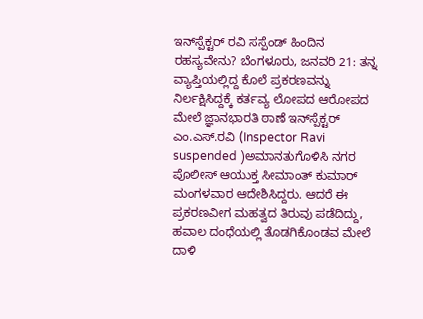ಇನ್‌ಸ್ಪೆಕ್ಟ‌ರ್ ರವಿ ಸಸ್ಪೆಂಡ್ ಹಿಂದಿನ ರಹಸ್ಯವೇನು? ಬೆಂಗಳೂರು, ಜನವರಿ 21: ತನ್ನ ವ್ಯಾಪ್ತಿಯಲ್ಲಿದ್ದ ಕೊಲೆ ಪ್ರಕರಣವನ್ನು ನಿರ್ಲಕ್ಷಿಸಿದ್ದಕ್ಕೆ ಕರ್ತವ್ಯ ಲೋಪದ ಆರೋಪದ ಮೇಲೆ ಜ್ಞಾನಭಾರತಿ ಠಾಣೆ ಇನ್‌ಸ್ಪೆಕ್ಟ‌ರ್ ಎಂ.ಎಸ್.ರವಿ (Inspector Ravi suspended )ಅಮಾನತುಗೊಳಿಸಿ ನಗರ ಪೊಲೀಸ್ ಆಯುಕ್ತ ಸೀಮಾಂತ್ ಕುಮಾರ್ ಮಂಗಳವಾರ ಆದೇಶಿಸಿದ್ದರು. ಆದರೆ ಈ ಪ್ರಕರಣವೀಗ ಮಹತ್ವದ ತಿರುವು ಪಡೆದಿದ್ದು, ಹವಾಲ ದಂಧೆಯಲ್ಲಿ ತೊಡಗಿಕೊಂಡವ ಮೇಲೆ ದಾಳಿ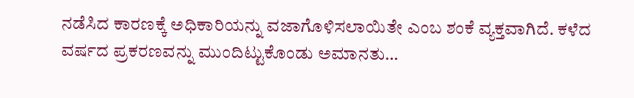ನಡೆಸಿದ ಕಾರಣಕ್ಕೆ ಅಧಿಕಾರಿಯನ್ನು ವಜಾಗೊಳಿಸಲಾಯಿತೇ ಎಂಬ ಶಂಕೆ ವ್ಯಕ್ತವಾಗಿದೆ. ಕಳೆದ ವರ್ಷದ ಪ್ರಕರಣವನ್ನು ಮುಂದಿಟ್ಟುಕೊಂಡು ಅಮಾನತು…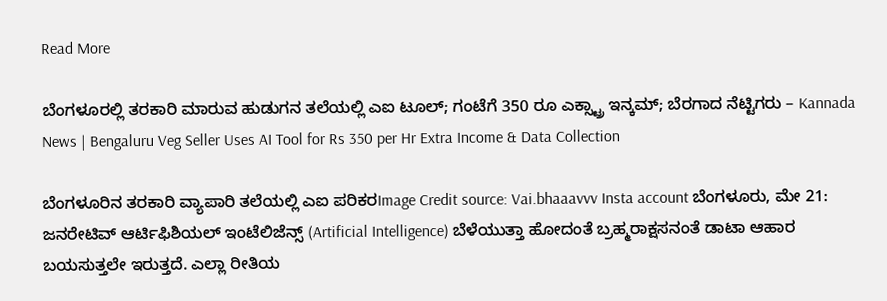Read More

ಬೆಂಗಳೂರಲ್ಲಿ ತರಕಾರಿ ಮಾರುವ ಹುಡುಗನ ತಲೆಯಲ್ಲಿ ಎಐ ಟೂಲ್; ಗಂಟೆಗೆ 350 ರೂ ಎಕ್ಸ್ಟ್ರಾ ಇನ್ಕಮ್; ಬೆರಗಾದ ನೆಟ್ಟಿಗರು – Kannada News | Bengaluru Veg Seller Uses AI Tool for Rs 350 per Hr Extra Income & Data Collection

ಬೆಂಗಳೂರಿನ ತರಕಾರಿ ವ್ಯಾಪಾರಿ ತಲೆಯಲ್ಲಿ ಎಐ ಪರಿಕರImage Credit source: Vai.bhaaavvv Insta account ಬೆಂಗಳೂರು, ಮೇ 21: ಜನರೇಟಿವ್ ಆರ್ಟಿಫಿಶಿಯಲ್ ಇಂಟೆಲಿಜೆನ್ಸ್ (Artificial Intelligence) ಬೆಳೆಯುತ್ತಾ ಹೋದಂತೆ ಬ್ರಹ್ಮರಾಕ್ಷಸನಂತೆ ಡಾಟಾ ಆಹಾರ ಬಯಸುತ್ತಲೇ ಇರುತ್ತದೆ. ಎಲ್ಲಾ ರೀತಿಯ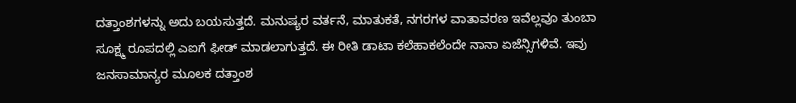ದತ್ತಾಂಶಗಳನ್ನು ಅದು ಬಯಸುತ್ತದೆ. ಮನುಷ್ಯರ ವರ್ತನೆ, ಮಾತುಕತೆ, ನಗರಗಳ ವಾತಾವರಣ ಇವೆಲ್ಲವೂ ತುಂಬಾ ಸೂಕ್ಷ್ಮ ರೂಪದಲ್ಲಿ ಎಐಗೆ ಫೀಡ್ ಮಾಡಲಾಗುತ್ತದೆ. ಈ ರೀತಿ ಡಾಟಾ ಕಲೆಹಾಕಲೆಂದೇ ನಾನಾ ಏಜೆನ್ಸಿಗಳಿವೆ. ಇವು ಜನಸಾಮಾನ್ಯರ ಮೂಲಕ ದತ್ತಾಂಶ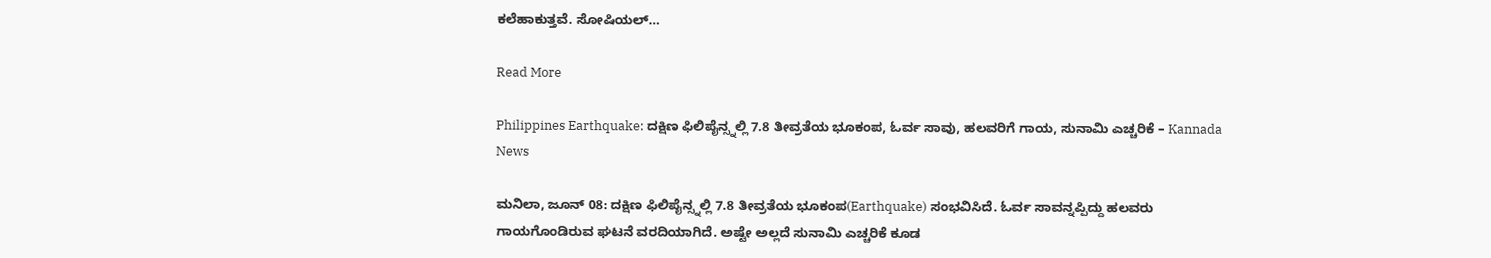ಕಲೆಹಾಕುತ್ತವೆ. ಸೋಷಿಯಲ್…

Read More

Philippines Earthquake: ದಕ್ಷಿಣ ಫಿಲಿಪೈನ್ಸ್ನಲ್ಲಿ 7.8 ತೀವ್ರತೆಯ ಭೂಕಂಪ, ಓರ್ವ ಸಾವು, ಹಲವರಿಗೆ ಗಾಯ, ಸುನಾಮಿ ಎಚ್ಚರಿಕೆ – Kannada News

ಮನಿಲಾ, ಜೂನ್ 08: ದಕ್ಷಿಣ ಫಿಲಿಪೈನ್ಸ್ನಲ್ಲಿ 7.8 ತೀವ್ರತೆಯ ಭೂಕಂಪ(Earthquake) ಸಂಭವಿಸಿದೆ. ಓರ್ವ ಸಾವನ್ನಪ್ಪಿದ್ದು ಹಲವರು ಗಾಯಗೊಂಡಿರುವ ಘಟನೆ ವರದಿಯಾಗಿದೆ. ಅಷ್ಟೇ ಅಲ್ಲದೆ ಸುನಾಮಿ ಎಚ್ಚರಿಕೆ ಕೂಡ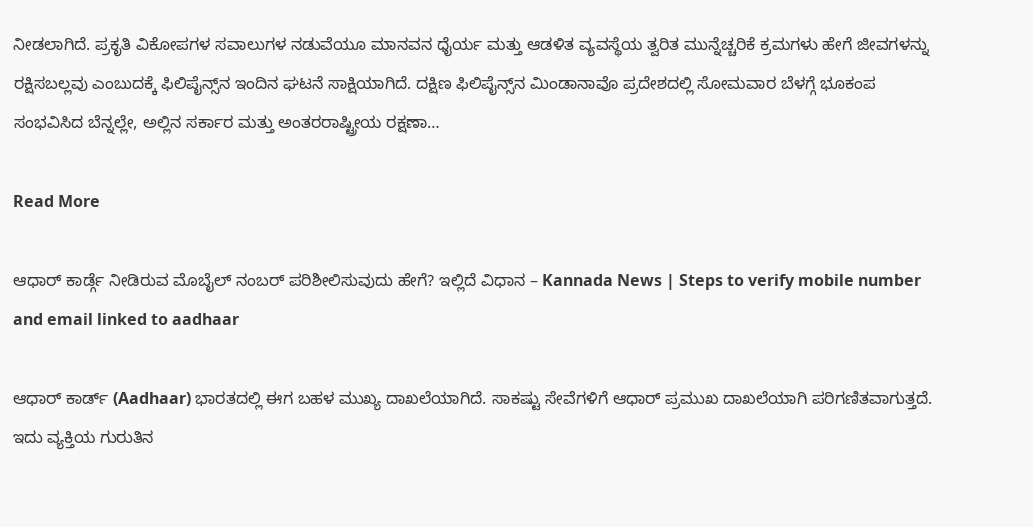ನೀಡಲಾಗಿದೆ. ಪ್ರಕೃತಿ ವಿಕೋಪಗಳ ಸವಾಲುಗಳ ನಡುವೆಯೂ ಮಾನವನ ಧೈರ್ಯ ಮತ್ತು ಆಡಳಿತ ವ್ಯವಸ್ಥೆಯ ತ್ವರಿತ ಮುನ್ನೆಚ್ಚರಿಕೆ ಕ್ರಮಗಳು ಹೇಗೆ ಜೀವಗಳನ್ನು ರಕ್ಷಿಸಬಲ್ಲವು ಎಂಬುದಕ್ಕೆ ಫಿಲಿಪೈನ್ಸ್‌ನ ಇಂದಿನ ಘಟನೆ ಸಾಕ್ಷಿಯಾಗಿದೆ. ದಕ್ಷಿಣ ಫಿಲಿಪೈನ್ಸ್‌ನ ಮಿಂಡಾನಾವೊ ಪ್ರದೇಶದಲ್ಲಿ ಸೋಮವಾರ ಬೆಳಗ್ಗೆ ಭೂಕಂಪ ಸಂಭವಿಸಿದ ಬೆನ್ನಲ್ಲೇ, ಅಲ್ಲಿನ ಸರ್ಕಾರ ಮತ್ತು ಅಂತರರಾಷ್ಟ್ರೀಯ ರಕ್ಷಣಾ…

Read More

ಆಧಾರ್ ಕಾರ್ಡ್ಗೆ ನೀಡಿರುವ ಮೊಬೈಲ್ ನಂಬರ್ ಪರಿಶೀಲಿಸುವುದು ಹೇಗೆ? ಇಲ್ಲಿದೆ ವಿಧಾನ – Kannada News | Steps to verify mobile number and email linked to aadhaar

ಆಧಾರ್ ಕಾರ್ಡ್ (Aadhaar) ಭಾರತದಲ್ಲಿ ಈಗ ಬಹಳ ಮುಖ್ಯ ದಾಖಲೆಯಾಗಿದೆ. ಸಾಕಷ್ಟು ಸೇವೆಗಳಿಗೆ ಆಧಾರ್ ಪ್ರಮುಖ ದಾಖಲೆಯಾಗಿ ಪರಿಗಣಿತವಾಗುತ್ತದೆ. ಇದು ವ್ಯಕ್ತಿಯ ಗುರುತಿನ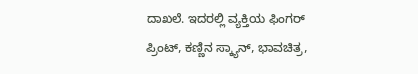ದಾಖಲೆ. ಇದರಲ್ಲಿ ವ್ಯಕ್ತಿಯ ಫಿಂಗರ್ ಪ್ರಿಂಟ್, ಕಣ್ಣಿನ ಸ್ಕ್ಯಾನ್, ಭಾವಚಿತ್ರ,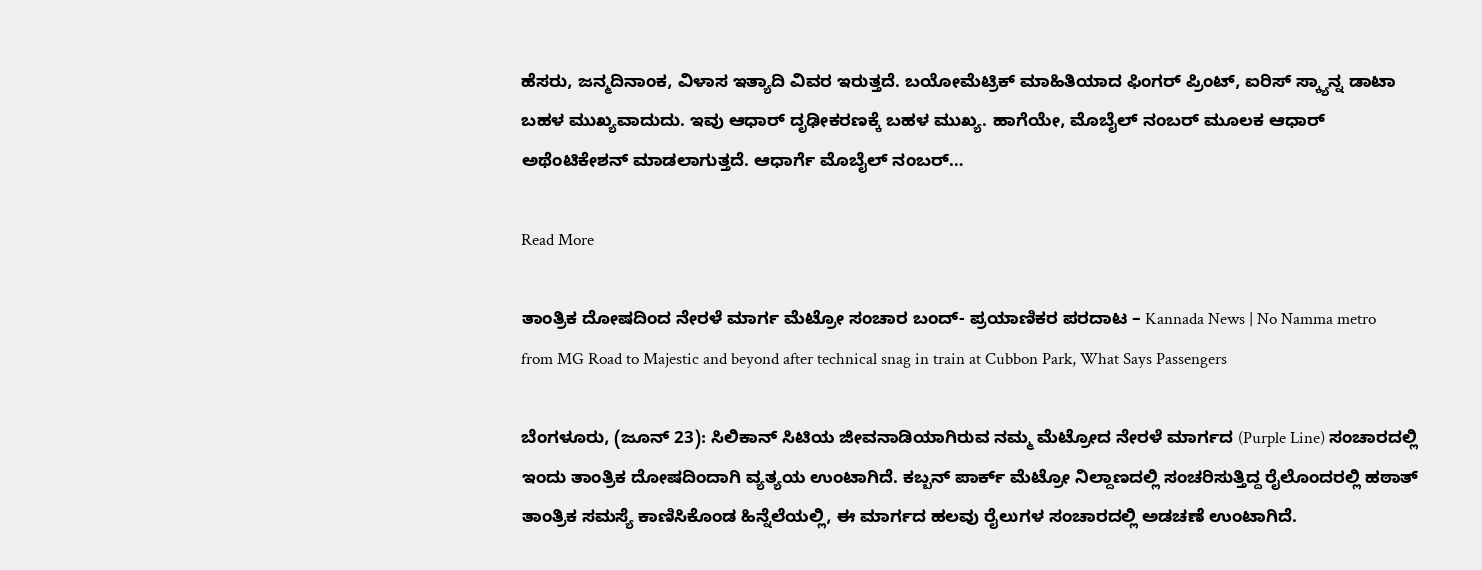ಹೆಸರು, ಜನ್ಮದಿನಾಂಕ, ವಿಳಾಸ ಇತ್ಯಾದಿ ವಿವರ ಇರುತ್ತದೆ. ಬಯೋಮೆಟ್ರಿಕ್ ಮಾಹಿತಿಯಾದ ಫಿಂಗರ್ ಪ್ರಿಂಟ್, ಐರಿಸ್ ಸ್ಕ್ಯಾನ್ನ ಡಾಟಾ ಬಹಳ ಮುಖ್ಯವಾದುದು. ಇವು ಆಧಾರ್ ದೃಢೀಕರಣಕ್ಕೆ ಬಹಳ ಮುಖ್ಯ. ಹಾಗೆಯೇ, ಮೊಬೈಲ್ ನಂಬರ್ ಮೂಲಕ ಆಧಾರ್ ಅಥೆಂಟಿಕೇಶನ್ ಮಾಡಲಾಗುತ್ತದೆ. ಆಧಾರ್ಗೆ ಮೊಬೈಲ್ ನಂಬರ್…

Read More

ತಾಂತ್ರಿಕ ದೋಷದಿಂದ ನೇರಳೆ ಮಾರ್ಗ ಮೆಟ್ರೋ ಸಂಚಾರ ಬಂದ್- ಪ್ರಯಾಣಿಕರ ಪರದಾಟ – Kannada News | No Namma metro from MG Road to Majestic and beyond after technical snag in train at Cubbon Park, What Says Passengers

ಬೆಂಗಳೂರು, (ಜೂನ್ 23): ಸಿಲಿಕಾನ್ ಸಿಟಿಯ ಜೀವನಾಡಿಯಾಗಿರುವ ನಮ್ಮ ಮೆಟ್ರೋದ ನೇರಳೆ ಮಾರ್ಗದ (Purple Line) ಸಂಚಾರದಲ್ಲಿ ಇಂದು ತಾಂತ್ರಿಕ ದೋಷದಿಂದಾಗಿ ವ್ಯತ್ಯಯ ಉಂಟಾಗಿದೆ. ಕಬ್ಬನ್ ಪಾರ್ಕ್ ಮೆಟ್ರೋ ನಿಲ್ದಾಣದಲ್ಲಿ ಸಂಚರಿಸುತ್ತಿದ್ದ ರೈಲೊಂದರಲ್ಲಿ ಹಠಾತ್ ತಾಂತ್ರಿಕ ಸಮಸ್ಯೆ ಕಾಣಿಸಿಕೊಂಡ ಹಿನ್ನೆಲೆಯಲ್ಲಿ, ಈ ಮಾರ್ಗದ ಹಲವು ರೈಲುಗಳ ಸಂಚಾರದಲ್ಲಿ ಅಡಚಣೆ ಉಂಟಾಗಿದೆ.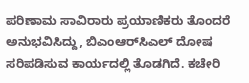ಪರಿಣಾಮ ಸಾವಿರಾರು ಪ್ರಯಾಣಿಕರು ತೊಂದರೆ ಅನುಭವಿಸಿದ್ದು, ಬಿಎಂಆರ್‌ಸಿಎಲ್ ದೋಷ ಸರಿಪಡಿಸುವ ಕಾರ್ಯದಲ್ಲಿ ತೊಡಗಿದೆ. ಕಚೇರಿ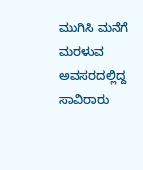ಮುಗಿಸಿ ಮನೆಗೆ ಮರಳುವ ಅವಸರದಲ್ಲಿದ್ದ ಸಾವಿರಾರು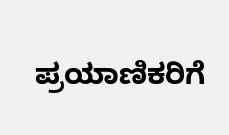ಪ್ರಯಾಣಿಕರಿಗೆ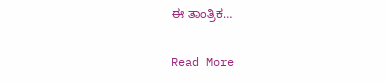ಈ ತಾಂತ್ರಿಕ…

Read More